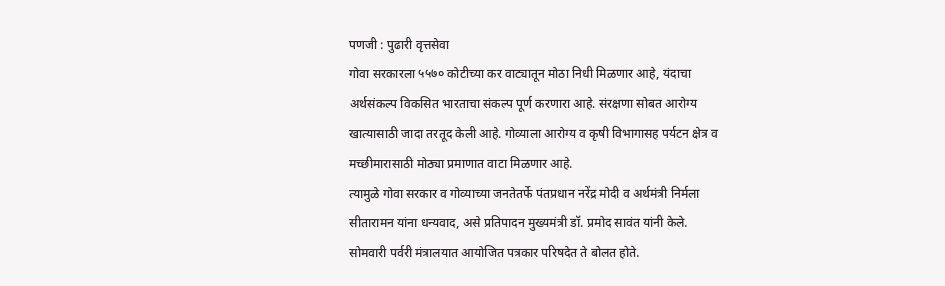पणजी : पुढारी वृत्तसेवा
गोवा सरकारला ५५७० कोटीच्या कर वाट्यातून मोठा निधी मिळणार आहे, यंदाचा अर्थसंकल्प विकसित भारताचा संकल्प पूर्ण करणारा आहे. संरक्षणा सोबत आरोग्य खात्यासाठी जादा तरतूद केली आहे. गोव्याला आरोग्य व कृषी विभागासह पर्यटन क्षेत्र व मच्छीमारासाठी मोठ्या प्रमाणात वाटा मिळणार आहे.
त्यामुळे गोवा सरकार व गोव्याच्या जनतेतर्फे पंतप्रधान नरेंद्र मोदी व अर्थमंत्री निर्मला सीतारामन यांना धन्यवाद, असे प्रतिपादन मुख्यमंत्री डॉ. प्रमोद सावंत यांनी केले. सोमवारी पर्वरी मंत्रालयात आयोजित पत्रकार परिषदेत ते बोलत होते.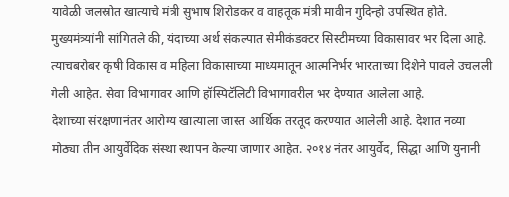यावेळी जलस्रोत खात्याचे मंत्री सुभाष शिरोडकर व वाहतूक मंत्री मावीन गुदिन्हो उपस्थित होते.
मुख्यमंत्र्यांनी सांगितले की, यंदाच्या अर्थ संकल्पात सेमीकंडक्टर सिस्टीमच्या विकासावर भर दिला आहे. त्याचबरोबर कृषी विकास व महिला विकासाच्या माध्यमातून आत्मनिर्भर भारताच्या दिशेने पावले उचलली गेली आहेत. सेवा विभागावर आणि हॉस्पिटॅलिटी विभागावरील भर देण्यात आलेला आहे.
देशाच्या संरक्षणानंतर आरोग्य खात्याला जास्त आर्थिक तरतूद करण्यात आलेली आहे. देशात नव्या मोठ्या तीन आयुर्वेदिक संस्था स्थापन केल्या जाणार आहेत. २०१४ नंतर आयुर्वेद, सिद्धा आणि युनानी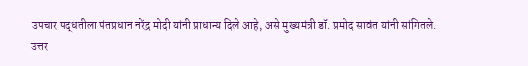उपचार पद्धतीला पंतप्रधान नरेंद्र मोदी यांनी प्राधान्य दिले आहे, असे मुख्यमंत्री डॉ. प्रमोद सावंत यांनी सांगितले.
उत्तर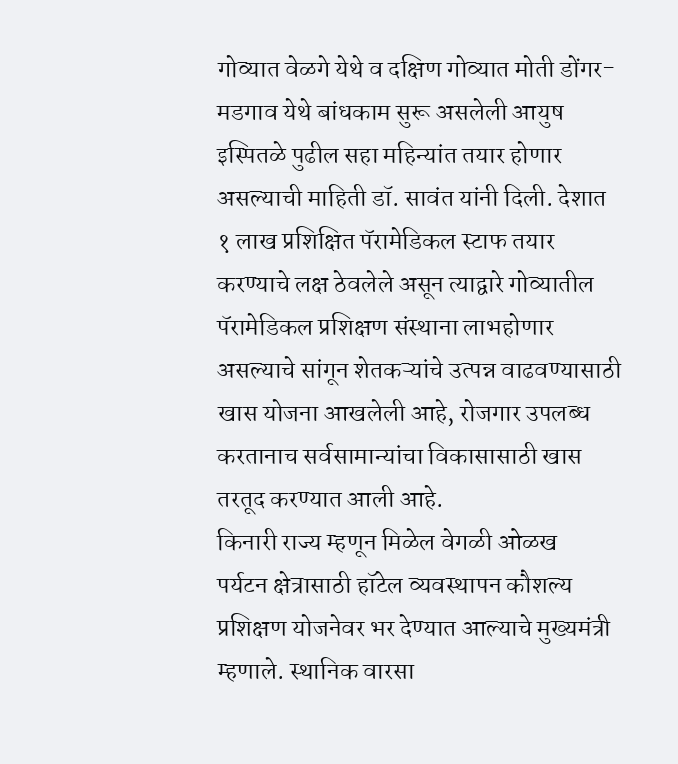गोव्यात वेळगे येथे व दक्षिण गोव्यात मोती डोंगर-मडगाव येथे बांधकाम सुरू असलेली आयुष इस्पितळे पुढील सहा महिन्यांत तयार होणार असल्याची माहिती डॉ. सावंत यांनी दिली. देशात १ लाख प्रशिक्षित पॅरामेडिकल स्टाफ तयार करण्याचे लक्ष ठेवलेले असून त्याद्वारे गोव्यातील पॅरामेडिकल प्रशिक्षण संस्थाना लाभहोणार असल्याचे सांगून शेतकऱ्यांचे उत्पन्न वाढवण्यासाठी खास योजना आखलेली आहे, रोजगार उपलब्ध करतानाच सर्वसामान्यांचा विकासासाठी खास तरतूद करण्यात आली आहे.
किनारी राज्य म्हणून मिळेल वेगळी ओळख
पर्यटन क्षेत्रासाठी हॉटेल व्यवस्थापन कौशल्य प्रशिक्षण योजनेवर भर देण्यात आल्याचे मुख्यमंत्री म्हणाले. स्थानिक वारसा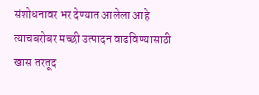संशोधनावर भर देण्यात आलेला आहे त्याचबरोबर मच्छी उत्पादन वाढविण्यासाठी खास तरतूद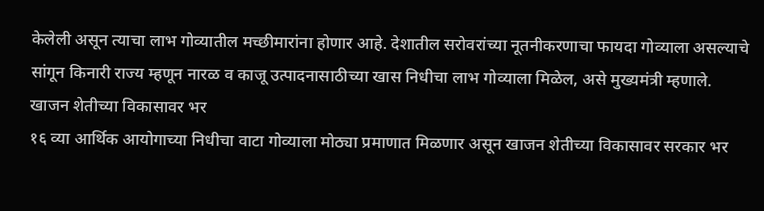केलेली असून त्याचा लाभ गोव्यातील मच्छीमारांना होणार आहे. देशातील सरोवरांच्या नूतनीकरणाचा फायदा गोव्याला असल्याचे सांगून किनारी राज्य म्हणून नारळ व काजू उत्पादनासाठीच्या खास निधीचा लाभ गोव्याला मिळेल, असे मुख्यमंत्री म्हणाले.
खाजन शेतीच्या विकासावर भर
१६ व्या आर्थिक आयोगाच्या निधीचा वाटा गोव्याला मोठ्या प्रमाणात मिळणार असून खाजन शेतीच्या विकासावर सरकार भर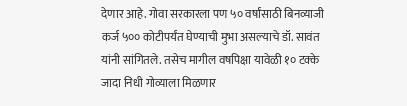देणार आहे. गोवा सरकारला पण ५० वर्षांसाठी बिनव्याजी कर्ज ५०० कोटीपर्यंत घेण्याची मुभा असल्याचे डॉ. सावंत यांनी सांगितले. तसेच मागील वषपिक्षा यावेळी १० टक्के जादा निधी गोव्याला मिळणार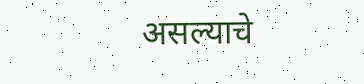असल्याचे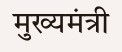मुख्यमंत्री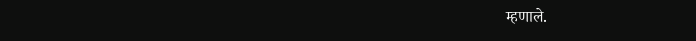म्हणाले.